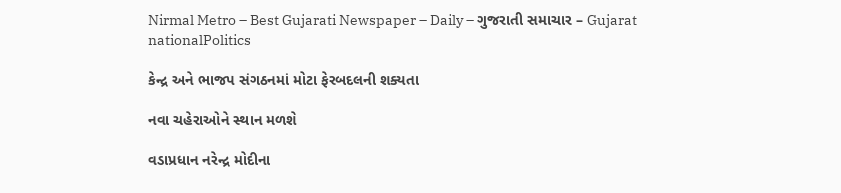Nirmal Metro – Best Gujarati Newspaper – Daily – ગુજરાતી સમાચાર – Gujarat
nationalPolitics

કેન્દ્ર અને ભાજપ સંગઠનમાં મોટા ફેરબદલની શક્યતા

નવા ચહેરાઓને સ્થાન મળશે

વડાપ્રધાન નરેન્દ્ર મોદીના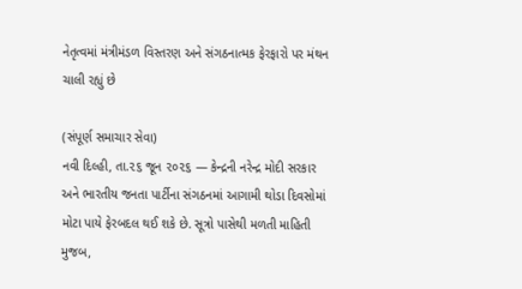નેતૃત્વમાં મંત્રીમંડળ વિસ્તરણ અને સંગઠનાત્મક ફેરફારો પર મંથન ચાલી રહ્યું છે

(સંપૂર્ણ સમાચાર સેવા)
નવી દિલ્હી, તા.૨૬ જૂન ૨૦૨૬ — કેન્દ્રની નરેન્દ્ર મોદી સરકાર અને ભારતીય જનતા પાર્ટીના સંગઠનમાં આગામી થોડા દિવસોમાં મોટા પાયે ફેરબદલ થઈ શકે છે. સૂત્રો પાસેથી મળતી માહિતી મુજબ,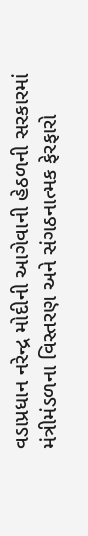વડાપ્રધાન નરેન્દ્ર મોદીની આગેવાની હેઠળની સરકારમાં મંત્રીમંડળના વિસ્તરણ અને સંગઠનાત્મક ફેરફારો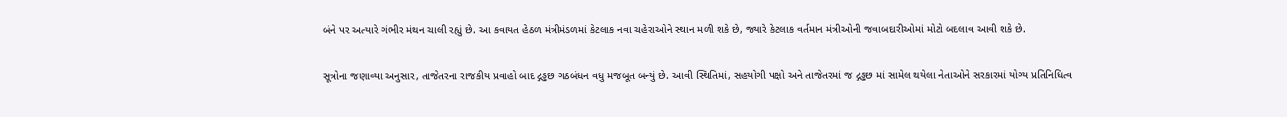બંને પર અત્યારે ગંભીર મંથન ચાલી રહ્યું છે. આ કવાયત હેઠળ મંત્રીમંડળમાં કેટલાક નવા ચહેરાઓને સ્થાન મળી શકે છે, જ્યારે કેટલાક વર્તમાન મંત્રીઓની જવાબદારીઓમાં મોટો બદલાવ આવી શકે છે.

સૂત્રોના જણાવ્યા અનુસાર, તાજેતરના રાજકીય પ્રવાહો બાદ દ્ગડ્ઢછ ગઠબંધન વધુ મજબૂત બન્યું છે. આવી સ્થિતિમાં, સહયોગી પક્ષો અને તાજેતરમાં જ દ્ગડ્ઢછ માં સામેલ થયેલા નેતાઓને સરકારમાં યોગ્ય પ્રતિનિધિત્વ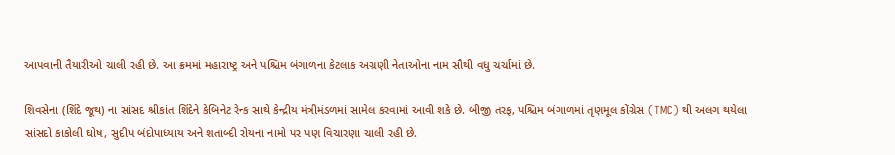આપવાની તૈયારીઓ ચાલી રહી છે. આ ક્રમમાં મહારાષ્ટ્ર અને પશ્ચિમ બંગાળના કેટલાક અગ્રણી નેતાઓના નામ સૌથી વધુ ચર્ચામાં છે.

શિવસેના (શિંદે જૂથ) ના સાંસદ શ્રીકાંત શિંદેને કેબિનેટ રેન્ક સાથે કેન્દ્રીય મંત્રીમંડળમાં સામેલ કરવામાં આવી શકે છે. બીજી તરફ, પશ્ચિમ બંગાળમાં તૃણમૂલ કોંગ્રેસ (TMC) થી અલગ થયેલા સાંસદો કાકોલી ઘોષ, સુદીપ બંદોપાધ્યાય અને શતાબ્દી રોયના નામો પર પણ વિચારણા ચાલી રહી છે.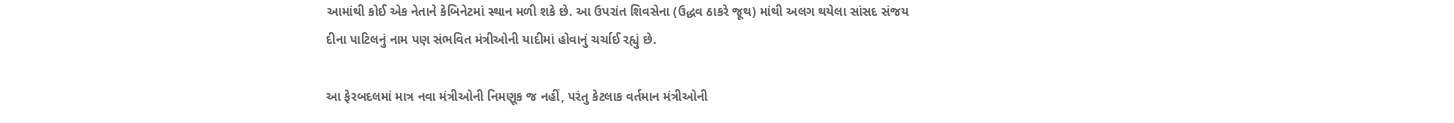આમાંથી કોઈ એક નેતાને કેબિનેટમાં સ્થાન મળી શકે છે. આ ઉપરાંત શિવસેના (ઉદ્ધવ ઠાકરે જૂથ) માંથી અલગ થયેલા સાંસદ સંજય દીના પાટિલનું નામ પણ સંભવિત મંત્રીઓની યાદીમાં હોવાનું ચર્ચાઈ રહ્યું છે.

આ ફેરબદલમાં માત્ર નવા મંત્રીઓની નિમણૂક જ નહીં, પરંતુ કેટલાક વર્તમાન મંત્રીઓની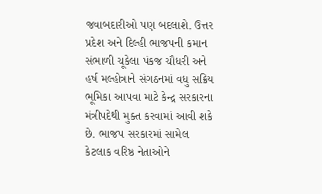જવાબદારીઓ પણ બદલાશે. ઉત્તર પ્રદેશ અને દિલ્હી ભાજપની કમાન સંભાળી ચૂકેલા પંકજ ચૌધરી અને હર્ષ મલ્હોત્રાને સંગઠનમાં વધુ સક્રિય ભૂમિકા આપવા માટે કેન્દ્ર સરકારના મંત્રીપદેથી મુક્ત કરવામાં આવી શકે છે. ભાજપ સરકારમાં સામેલ કેટલાક વરિષ્ઠ નેતાઓને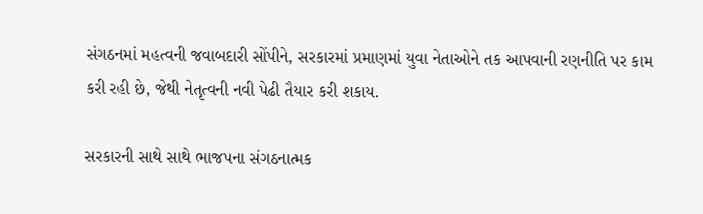સંગઠનમાં મહત્વની જવાબદારી સોંપીને, સરકારમાં પ્રમાણમાં યુવા નેતાઓને તક આપવાની રણનીતિ પર કામ કરી રહી છે, જેથી નેતૃત્વની નવી પેઢી તૈયાર કરી શકાય.

સરકારની સાથે સાથે ભાજપના સંગઠનાત્મક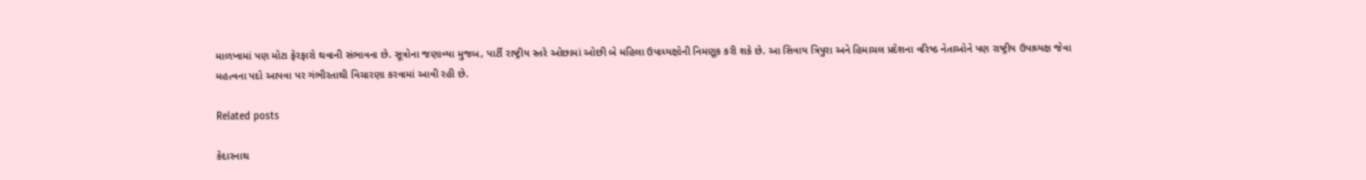માળખામાં પણ મોટા ફેરફારો થવાની સંભાવના છે. સૂત્રોના જણાવ્યા મુજબ, પાર્ટી રાષ્ટ્રીય સ્તરે ઓછામાં ઓછી બે મહિલા ઉપાધ્યક્ષોની નિમણૂક કરી શકે છે. આ સિવાય ત્રિપુરા અને હિમાચલ પ્રદેશના વરિષ્ઠ નેતાઓને પણ રાષ્ટ્રીય ઉપાધ્યક્ષ જેવા મહત્વના પદો આપવા પર ગંભીરતાથી વિચારણા કરવામાં આવી રહી છે.

Related posts

કેદારનાથ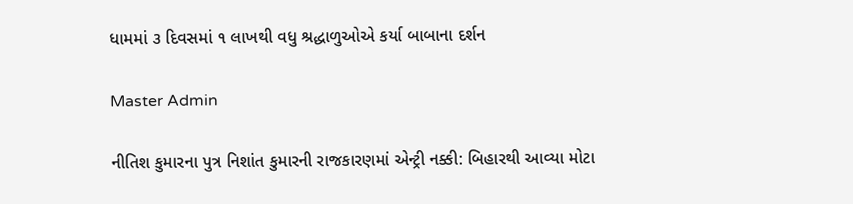ધામમાં ૩ દિવસમાં ૧ લાખથી વધુ શ્રદ્ધાળુઓએ કર્યા બાબાના દર્શન

Master Admin

નીતિશ કુમારના પુત્ર નિશાંત કુમારની રાજકારણમાં એન્ટ્રી નક્કી: બિહારથી આવ્યા મોટા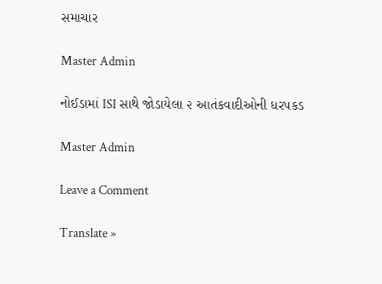સમાચાર

Master Admin

નોઈડામાં ISI સાથે જોડાયેલા ૨ આતંકવાદીઓની ધરપકડ

Master Admin

Leave a Comment

Translate »